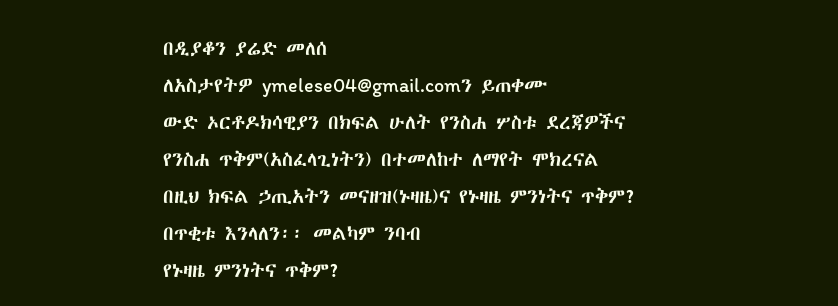በዲያቆን ያሬድ መለሰ
ለአስታየትዎ ymelese04@gmail.comን ይጠቀሙ
ውድ ኦርቶዶክሳዊያን በክፍል ሁለት የንስሐ ሦስቱ ደረጃዎችና የንስሐ ጥቅም(አስፈላጊነትን) በተመለከተ ለማየት ሞክረናል በዚህ ክፍል ኃጢአትን መናዘዝ(ኑዛዜ)ና የኑዛዜ ምንነትና ጥቅም? በጥቂቱ እንላለን፡፡ መልካም ንባብ
የኑዛዜ ምንነትና ጥቅም?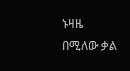ኑዛዜ በሚለው ቃል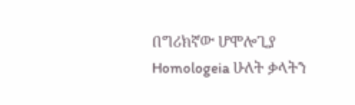በግሪክኛው ሆሞሎጊያ Homologeia ሁለት ቃላትን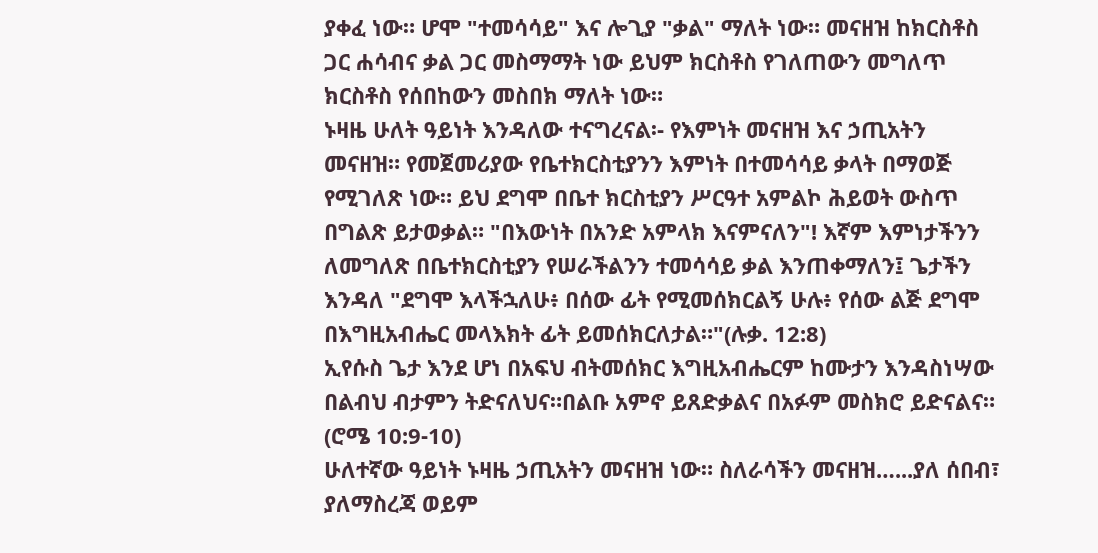ያቀፈ ነው። ሆሞ "ተመሳሳይ" እና ሎጊያ "ቃል" ማለት ነው። መናዘዝ ከክርስቶስ ጋር ሐሳብና ቃል ጋር መስማማት ነው ይህም ክርስቶስ የገለጠውን መግለጥ ክርስቶስ የሰበከውን መስበክ ማለት ነው።
ኑዛዜ ሁለት ዓይነት እንዳለው ተናግረናል፡- የእምነት መናዘዝ እና ኃጢአትን መናዘዝ። የመጀመሪያው የቤተክርስቲያንን እምነት በተመሳሳይ ቃላት በማወጅ የሚገለጽ ነው። ይህ ደግሞ በቤተ ክርስቲያን ሥርዓተ አምልኮ ሕይወት ውስጥ በግልጽ ይታወቃል። "በእውነት በአንድ አምላክ እናምናለን"! እኛም እምነታችንን ለመግለጽ በቤተክርስቲያን የሠራችልንን ተመሳሳይ ቃል እንጠቀማለን፤ ጌታችን እንዳለ "ደግሞ እላችኋለሁ፥ በሰው ፊት የሚመሰክርልኝ ሁሉ፥ የሰው ልጅ ደግሞ በእግዚአብሔር መላእክት ፊት ይመሰክርለታል።"(ሉቃ. 12:8)
ኢየሱስ ጌታ እንደ ሆነ በአፍህ ብትመሰክር እግዚአብሔርም ከሙታን እንዳስነሣው በልብህ ብታምን ትድናለህና።በልቡ አምኖ ይጸድቃልና በአፉም መስክሮ ይድናልና። (ሮሜ 10:9-10)
ሁለተኛው ዓይነት ኑዛዜ ኃጢአትን መናዘዝ ነው። ስለራሳችን መናዘዝ…...ያለ ሰበብ፣ ያለማስረጃ ወይም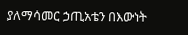ያለማሳመር ኃጢአቴን በእውነት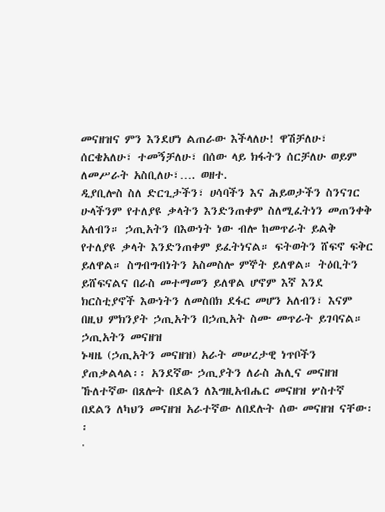መናዘዝና ምን እንደሆነ ልጠራው እችላለሁ! ዋሽቻለሁ፣ ሰርቄአለሁ፣ ተመኝቻለሁ፣ በሰው ላይ ክፋትን ሰርቻለሁ ወይም ለመሥራት አስቢለሁ፣…. ወዘተ.
ዲያቢሎስ ስለ ድርጊታችን፣ ሀሳባችን እና ሕይወታችን ስንናገር ሁላችንም የተለያዩ ቃላትን እንድንጠቀም ስለሚፈትነን መጠንቀቅ አለብን። ኃጢአትን በእውነት ነው ብሎ ከመጥራት ይልቅ የተለያዩ ቃላት እንድንጠቀም ይፈትነናል። ፍትወትን ሸፍኖ ፍቅር ይለዋል። ስግብግብነትን አስመስሎ ምኞት ይለዋል። ትዕቢትን ይሸፍናልና በራስ መተማመን ይለዋል ሆኖም እኛ እንደ ክርስቲያኖች እውነትን ለመስበክ ደፋር መሆን አለብን፣ እናም በዚህ ምክንያት ኃጢአትን በኃጢአት ስሙ መጥራት ይገባናል።
ኃጢአትን መናዘዝ
ኑዛዜ (ኃጢአትን መናዘዝ) አራት መሠረታዊ ነጥቦችን ያጠቃልላል፡፡ አንደኛው ኃጢያትን ለራስ ሕሊና መናዘዝ ኹለተኛው በጸሎት በደልን ለእግዚአብሔር መናዘዝ ሦስተኛ በደልን ለካህን መናዘዝ አራተኛው ለበደሉት ሰው መናዘዝ ናቸው፡፡
·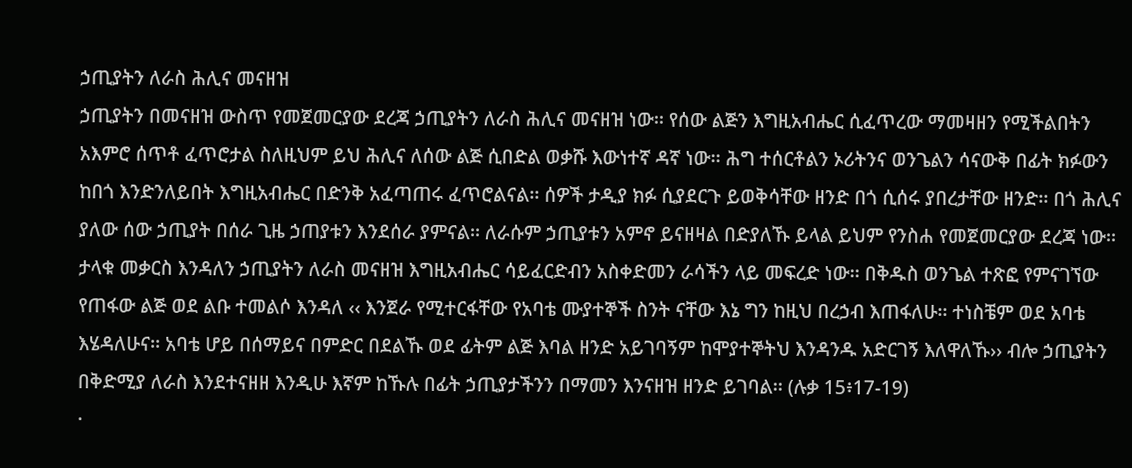ኃጢያትን ለራስ ሕሊና መናዘዝ
ኃጢያትን በመናዘዝ ውስጥ የመጀመርያው ደረጃ ኃጢያትን ለራስ ሕሊና መናዘዝ ነው፡፡ የሰው ልጅን እግዚአብሔር ሲፈጥረው ማመዛዘን የሚችልበትን አእምሮ ሰጥቶ ፈጥሮታል ስለዚህም ይህ ሕሊና ለሰው ልጅ ሲበድል ወቃሹ እውነተኛ ዳኛ ነው፡፡ ሕግ ተሰርቶልን ኦሪትንና ወንጌልን ሳናውቅ በፊት ክፉውን ከበጎ እንድንለይበት እግዚአብሔር በድንቅ አፈጣጠሩ ፈጥሮልናል፡፡ ሰዎች ታዲያ ክፉ ሲያደርጉ ይወቅሳቸው ዘንድ በጎ ሲሰሩ ያበረታቸው ዘንድ፡፡ በጎ ሕሊና ያለው ሰው ኃጢያት በሰራ ጊዜ ኃጠያቱን እንደሰራ ያምናል፡፡ ለራሱም ኃጢያቱን አምኖ ይናዘዛል በድያለኹ ይላል ይህም የንስሐ የመጀመርያው ደረጃ ነው፡፡ታላቁ መቃርስ እንዳለን ኃጢያትን ለራስ መናዘዝ እግዚአብሔር ሳይፈርድብን አስቀድመን ራሳችን ላይ መፍረድ ነው፡፡ በቅዱስ ወንጌል ተጽፎ የምናገኘው የጠፋው ልጅ ወደ ልቡ ተመልሶ እንዳለ ‹‹ እንጀራ የሚተርፋቸው የአባቴ ሙያተኞች ስንት ናቸው እኔ ግን ከዚህ በረኃብ እጠፋለሁ፡፡ ተነስቼም ወደ አባቴ እሄዳለሁና፡፡ አባቴ ሆይ በሰማይና በምድር በደልኹ ወደ ፊትም ልጅ እባል ዘንድ አይገባኝም ከሞያተኞትህ እንዳንዱ አድርገኝ እለዋለኹ›› ብሎ ኃጢያትን በቅድሚያ ለራስ እንደተናዘዘ እንዲሁ እኛም ከኹሉ በፊት ኃጢያታችንን በማመን እንናዘዝ ዘንድ ይገባል፡፡ (ሉቃ 15፥17-19)
·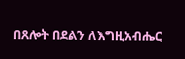በጸሎት በደልን ለእግዚአብሔር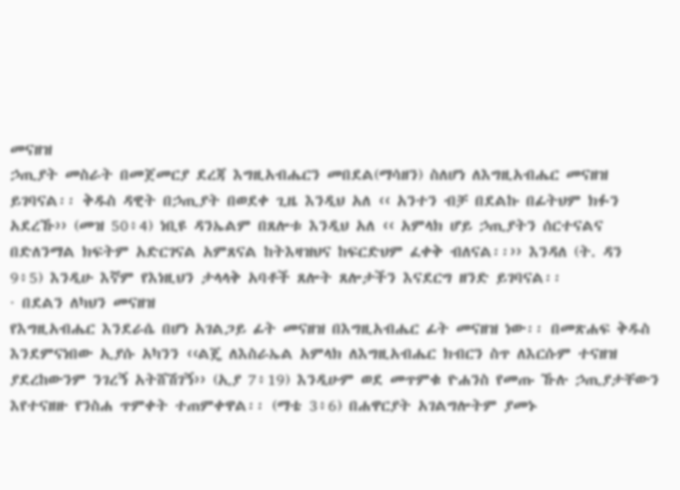መናዘዝ
ኃጢያት መስራት በመጀመርያ ደረጃ እግዚአብሔርን መበደል(ማሳዘን) ስለሆነ ለእግዚአብሔር መናዘዝ ይገባናል፡፡ ቅዱስ ዳዊት በኃጢያት በወደቀ ጊዜ እንዲህ አለ ‹‹ አንተን ብቻ በደልኩ በፊትህም ክፉን አደረኹ›› (መዝ 50፥4) ነቢዩ ዳንኤልም በጸሎቱ እንዲህ አለ ‹‹ አምላክ ሆይ ኃጢያትን ሰርተናልና በድለንማል ክፍትም አድርገናል አምጸናል ከትእዛዝህና ከፍርድህም ፈቀቅ ብለናል፡፡›› እንዳለ (ት. ዳን 9፥5) እንዲሁ እኛም የእነዚህን ታላላቅ አባቶች ጸሎት ጸሎታችን እናደርግ ዘንድ ይገባናል፡፡
· በደልን ለካህን መናዘዝ
የእግዚአብሔር እንደራሴ በሆነ አገልጋይ ፊት መናዘዝ በእግዚአብሔር ፊት መናዘዝ ነው፡፡ በመጽሐፍ ቅዱስ እንደምናነበው ኢያሱ አካንን ‹‹ልጄ ለእስራኤል አምላክ ለእግዚአብሔር ክብርን ስጥ ለእርሱም ተናዘዝ ያደረከውንም ንገረኝ አትሸሽገኝ›› (ኢያ 7፥19) እንዲሁም ወደ መጥምቁ ዮሐንስ የመጡ ኹሉ ኃጢያታቸውን እየተናዘዙ የንስሐ ጥምቀት ተጠምቀዋል፡፡ (ማቴ 3፥6) በሐዋርያት አገልግሎትም ያመኑ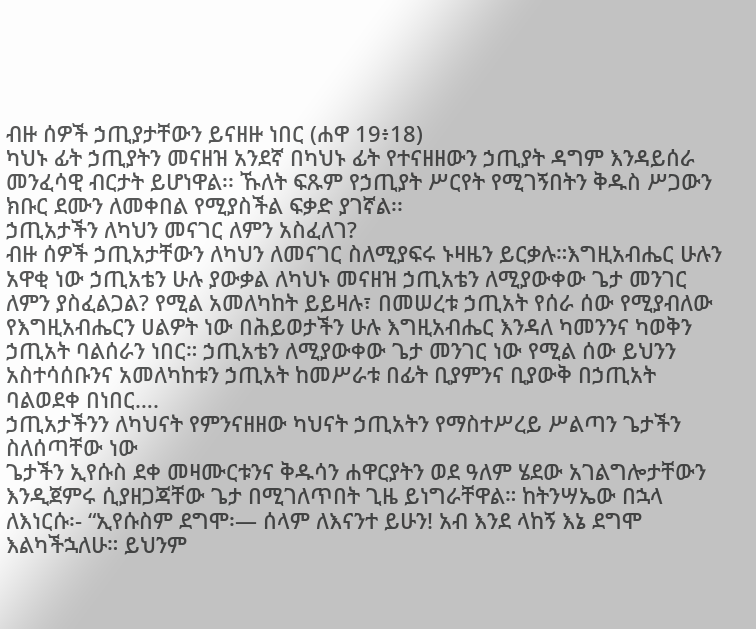ብዙ ሰዎች ኃጢያታቸውን ይናዘዙ ነበር (ሐዋ 19፥18)
ካህኑ ፊት ኃጢያትን መናዘዝ አንደኛ በካህኑ ፊት የተናዘዘውን ኃጢያት ዳግም እንዳይሰራ መንፈሳዊ ብርታት ይሆነዋል፡፡ ኹለት ፍጹም የኃጢያት ሥርየት የሚገኝበትን ቅዱስ ሥጋውን ክቡር ደሙን ለመቀበል የሚያስችል ፍቃድ ያገኛል፡፡
ኃጢአታችን ለካህን መናገር ለምን አስፈለገ?
ብዙ ሰዎች ኃጢአታቸውን ለካህን ለመናገር ስለሚያፍሩ ኑዛዜን ይርቃሉ።እግዚአብሔር ሁሉን አዋቂ ነው ኃጢአቴን ሁሉ ያውቃል ለካህኑ መናዘዝ ኃጢአቴን ለሚያውቀው ጌታ መንገር ለምን ያስፈልጋል? የሚል አመለካከት ይይዛሉ፣ በመሠረቱ ኃጢአት የሰራ ሰው የሚያብለው የእግዚአብሔርን ሀልዎት ነው በሕይወታችን ሁሉ እግዚአብሔር እንዳለ ካመንንና ካወቅን ኃጢአት ባልሰራን ነበር። ኃጢአቴን ለሚያውቀው ጌታ መንገር ነው የሚል ሰው ይህንን አስተሳሰቡንና አመለካከቱን ኃጢአት ከመሥራቱ በፊት ቢያምንና ቢያውቅ በኃጢአት ባልወደቀ በነበር….
ኃጢአታችንን ለካህናት የምንናዘዘው ካህናት ኃጢአትን የማስተሥረይ ሥልጣን ጌታችን ስለሰጣቸው ነው
ጌታችን ኢየሱስ ደቀ መዛሙርቱንና ቅዱሳን ሐዋርያትን ወደ ዓለም ሄደው አገልግሎታቸውን እንዲጀምሩ ሲያዘጋጃቸው ጌታ በሚገለጥበት ጊዜ ይነግራቸዋል። ከትንሣኤው በኋላ ለእነርሱ፡- “ኢየሱስም ደግሞ፡— ሰላም ለእናንተ ይሁን! አብ እንደ ላከኝ እኔ ደግሞ እልካችኋለሁ። ይህንም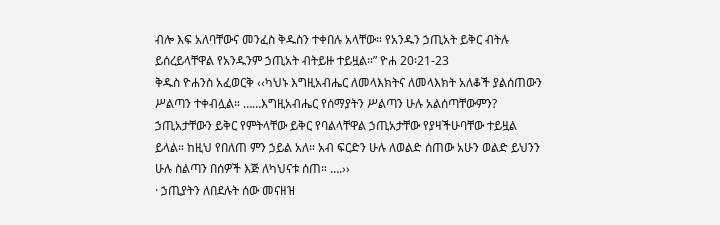ብሎ እፍ አለባቸውና መንፈስ ቅዱስን ተቀበሉ አላቸው። የአንዱን ኃጢአት ይቅር ብትሉ ይሰረይላቸዋል የአንዱንም ኃጢአት ብትይዙ ተይዟል።” ዮሐ 20፡21-23
ቅዱስ ዮሐንስ አፈወርቅ ‹‹ካህኑ እግዚአብሔር ለመላእክትና ለመላእክት አለቆች ያልሰጠውን ሥልጣን ተቀብሏል። ……እግዚአብሔር የሰማያትን ሥልጣን ሁሉ አልሰጣቸውምን? ኃጢአታቸውን ይቅር የምትላቸው ይቅር የባልላቸዋል ኃጢአታቸው የያዛችሁባቸው ተይዟል ይላል። ከዚህ የበለጠ ምን ኃይል አለ። አብ ፍርድን ሁሉ ለወልድ ሰጠው አሁን ወልድ ይህንን ሁሉ ስልጣን በሰዎች እጅ ለካህናቱ ሰጠ። ….››
· ኃጢያትን ለበደሉት ሰው መናዘዝ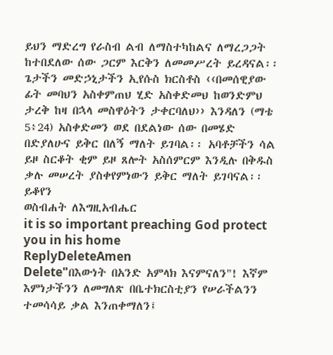ይህን ማድረግ የራስብ ልብ ለማስተካከልና ለማረጋጋት ከተበደለው ሰው ጋርም እርቅን ለመመሥረት ይረዳናል፡፡ ጌታችን መድኃኒታችን ኢየሱስ ክርስቶስ ‹‹በመሰዊያው ፊት መባህን አስቀምጠህ ሂድ አስቀድመህ ከወንድምህ ታረቅ ከዛ በኋላ መስዋዕትን ታቀርባለህ›› እንዳለን (ማቴ 5፥24) አስቀድመን ወደ በደልነው ሰው በመሄድ በድያለሁና ይቅር በለኝ ማለት ይገባል፡፡ አባቶቻችን ሳል ይዞ ስርቆት ቂም ይዞ ጸሎት አስሰምርም እንዲሉ በቅዱስ ቃሉ መሠረት ያስቀየምነውን ይቅር ማለት ይገባናል፡፡
ይቆየን
ወስብሐት ለእግዚአብሔር
it is so important preaching God protect you in his home
ReplyDeleteAmen
Delete"በእውነት በአንድ አምላክ እናምናለን"! እኛም እምነታችንን ለመግለጽ በቤተክርስቲያን የሠራችልንን ተመሳሳይ ቃል እንጠቀማለን፤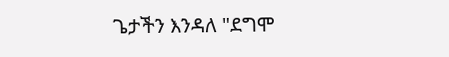ጌታችን እንዳለ "ደግሞ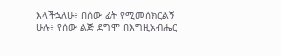እላችኋለሁ፥ በሰው ፊት የሚመሰክርልኝ ሁሉ፥ የሰው ልጅ ደግሞ በእግዚአብሔር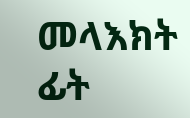መላእክት ፊት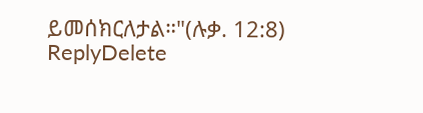ይመሰክርለታል።"(ሉቃ. 12:8)
ReplyDelete